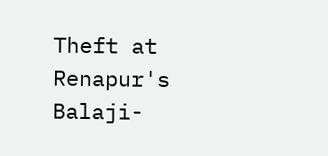Theft at Renapur's Balaji-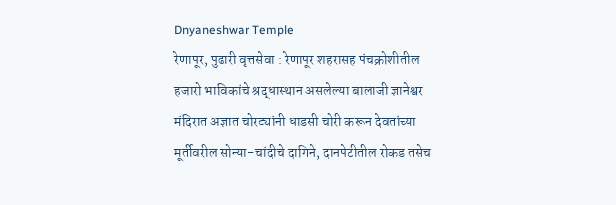Dnyaneshwar Temple
रेणापूर, पुढारी वृत्तसेवा : रेणापूर शहरासह पंचक्रोशीतील हजारो भाविकांचे श्रद्धास्थान असलेल्या बालाजी ज्ञानेश्वर मंदिरात अज्ञात चोरट्यांनी धाडसी चोरी करून देवतांच्या मूर्तीवरील सोन्या-चांदीचे दागिने, दानपेटीतील रोकड तसेच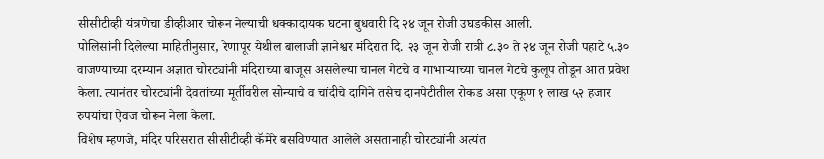सीसीटीव्ही यंत्रणेचा डीव्हीआर चोरून नेल्याची धक्कादायक घटना बुधवारी दि २४ जून रोजी उघडकीस आली.
पोलिसांनी दिलेल्या माहितीनुसार, रेणापूर येथील बालाजी ज्ञानेश्वर मंदिरात दि. २३ जून रोजी रात्री ८.३० ते २४ जून रोजी पहाटे ५.३० वाजण्याच्या दरम्यान अज्ञात चोरट्यांनी मंदिराच्या बाजूस असलेल्या चानल गेटचे व गाभाऱ्याच्या चानल गेटचे कुलूप तोडून आत प्रवेश केला. त्यानंतर चोरट्यांनी देवतांच्या मूर्तीवरील सोन्याचे व चांदीचे दागिने तसेच दानपेटीतील रोकड असा एकूण १ लाख ५२ हजार रुपयांचा ऐवज चोरून नेला केला.
विशेष म्हणजे, मंदिर परिसरात सीसीटीव्ही कॅमेरे बसविण्यात आलेले असतानाही चोरट्यांनी अत्यंत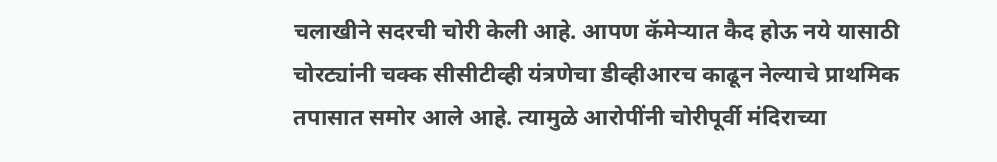चलाखीने सदरची चोरी केली आहे. आपण कॅमेऱ्यात कैद होऊ नये यासाठी चोरट्यांनी चक्क सीसीटीव्ही यंत्रणेचा डीव्हीआरच काढून नेल्याचे प्राथमिक तपासात समोर आले आहे. त्यामुळे आरोपींनी चोरीपूर्वी मंदिराच्या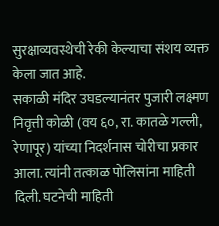सुरक्षाव्यवस्थेची रेकी केल्याचा संशय व्यक्त केला जात आहे.
सकाळी मंदिर उघडल्यानंतर पुजारी लक्ष्मण निवृत्ती कोळी (वय ६०, रा. कातळे गल्ली, रेणापूर) यांच्या निदर्शनास चोरीचा प्रकार आला. त्यांनी तत्काळ पोलिसांना माहिती दिली. घटनेची माहिती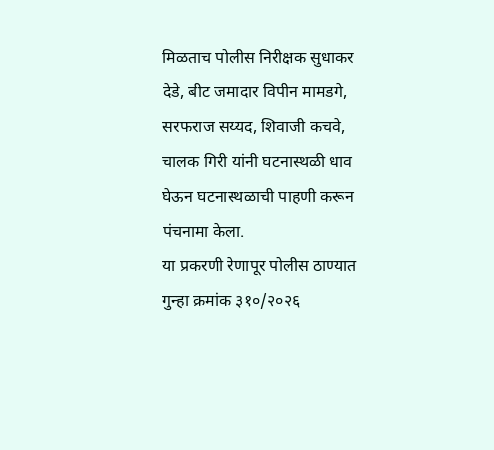मिळताच पोलीस निरीक्षक सुधाकर देडे, बीट जमादार विपीन मामडगे, सरफराज सय्यद, शिवाजी कचवे, चालक गिरी यांनी घटनास्थळी धाव घेऊन घटनास्थळाची पाहणी करून पंचनामा केला.
या प्रकरणी रेणापूर पोलीस ठाण्यात गुन्हा क्रमांक ३१०/२०२६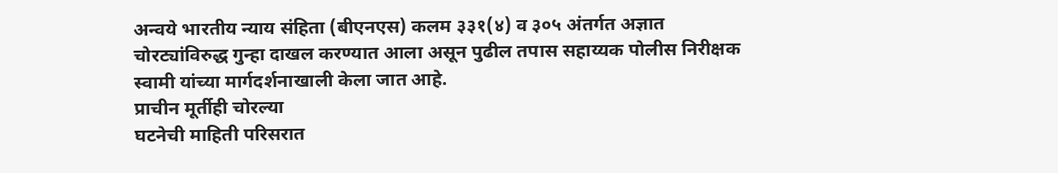अन्वये भारतीय न्याय संहिता (बीएनएस) कलम ३३१(४) व ३०५ अंतर्गत अज्ञात चोरट्यांविरुद्ध गुन्हा दाखल करण्यात आला असून पुढील तपास सहाय्यक पोलीस निरीक्षक स्वामी यांच्या मार्गदर्शनाखाली केला जात आहे.
प्राचीन मूर्तीही चोरल्या
घटनेची माहिती परिसरात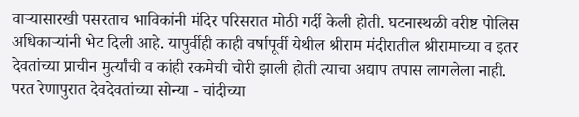वाऱ्यासारखी पसरताच भाविकांनी मंदिर परिसरात मोठी गर्दी केली होती. घटनास्थळी वरीष्ट पोलिस अधिकाऱ्यांनी भेट दिली आहे. यापुर्वीही काही वर्षापूर्वी येथील श्रीराम मंदीरातील श्रीरामाच्या व इतर देवतांच्या प्राचीन मुर्त्यांची व कांही रकमेची चोरी झाली होती त्याचा अद्याप तपास लागलेला नाही. परत रेणापुरात देवदेवतांच्या सोन्या - चांदीच्या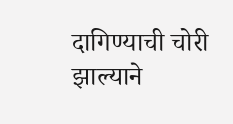दागिण्याची चोरी झाल्याने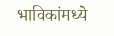भाविकांमध्ये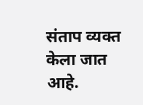संताप व्यक्त केला जात आहे.